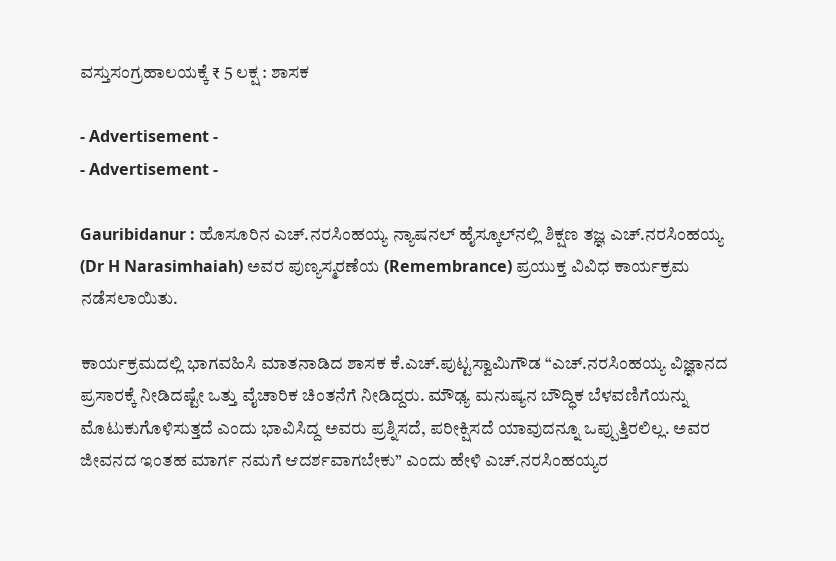ವಸ್ತುಸಂಗ್ರಹಾಲಯಕ್ಕೆ ₹ 5 ಲಕ್ಷ : ಶಾಸಕ

- Advertisement -
- Advertisement -

Gauribidanur : ಹೊಸೂರಿನ ಎಚ್.ನರಸಿಂಹಯ್ಯ ನ್ಯಾಷನಲ್ ಹೈಸ್ಕೂಲ್‍ನಲ್ಲಿ ಶಿಕ್ಷಣ ತಜ್ಞ ಎಚ್.ನರಸಿಂಹಯ್ಯ (Dr H Narasimhaiah) ಅವರ ಪುಣ್ಯಸ್ಮರಣೆಯ (Remembrance) ಪ್ರಯುಕ್ತ ವಿವಿಧ ಕಾರ್ಯಕ್ರಮ ನಡೆಸಲಾಯಿತು.

ಕಾರ್ಯಕ್ರಮದಲ್ಲಿ ಭಾಗವಹಿಸಿ ಮಾತನಾಡಿದ ಶಾಸಕ ಕೆ.ಎಚ್.ಪುಟ್ಟಸ್ವಾಮಿಗೌಡ “ಎಚ್.ನರಸಿಂಹಯ್ಯ ವಿಜ್ಞಾನದ ಪ್ರಸಾರಕ್ಕೆ ನೀಡಿದಷ್ಟೇ ಒತ್ತು ವೈಚಾರಿಕ ಚಿಂತನೆಗೆ ನೀಡಿದ್ದರು. ಮೌಢ್ಯ ಮನುಷ್ಯನ ಬೌದ್ಧಿಕ ಬೆಳವಣಿಗೆಯನ್ನು ಮೊಟುಕುಗೊಳಿಸುತ್ತದೆ ಎಂದು ಭಾವಿಸಿದ್ದ ಅವರು ಪ್ರಶ್ನಿಸದೆ, ಪರೀಕ್ಷಿಸದೆ ಯಾವುದನ್ನೂ ಒಪ್ಪುತ್ತಿರಲಿಲ್ಲ. ಅವರ ಜೀವನದ ಇಂತಹ ಮಾರ್ಗ ನಮಗೆ ಆದರ್ಶವಾಗಬೇಕು” ಎಂದು ಹೇಳಿ ಎಚ್.ನರಸಿಂಹಯ್ಯರ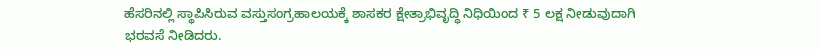ಹೆಸರಿನಲ್ಲಿ ಸ್ಥಾಪಿಸಿರುವ ವಸ್ತುಸಂಗ್ರಹಾಲಯಕ್ಕೆ ಶಾಸಕರ ಕ್ಷೇತ್ರಾಭಿವೃದ್ಧಿ ನಿಧಿಯಿಂದ ₹ 5 ಲಕ್ಷ ನೀಡುವುದಾಗಿ ಭರವಸೆ ನೀಡಿದರು.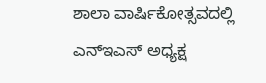ಶಾಲಾ ವಾರ್ಷಿಕೋತ್ಸವದಲ್ಲಿ ಎನ್‍ಇಎಸ್ ಅಧ್ಯಕ್ಷ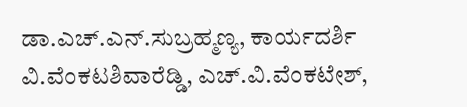ಡಾ.ಎಚ್.ಎನ್.ಸುಬ್ರಹ್ಮಣ್ಯ, ಕಾರ್ಯದರ್ಶಿ ವಿ.ವೆಂಕಟಶಿವಾರೆಡ್ಡಿ, ಎಚ್.ವಿ.ವೆಂಕಟೇಶ್,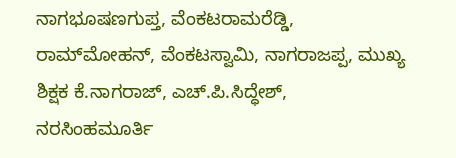ನಾಗಭೂಷಣಗುಪ್ತ, ವೆಂಕಟರಾಮರೆಡ್ಡಿ, ರಾಮ್‍ಮೋಹನ್, ವೆಂಕಟಸ್ವಾಮಿ, ನಾಗರಾಜಪ್ಪ, ಮುಖ್ಯ ಶಿಕ್ಷಕ ಕೆ.ನಾಗರಾಜ್, ಎಚ್.ಪಿ.ಸಿದ್ಧೇಶ್, ನರಸಿಂಹಮೂರ್ತಿ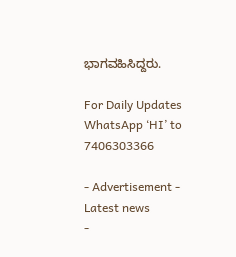ಭಾಗವಹಿಸಿದ್ದರು.

For Daily Updates WhatsApp ‘HI’ to 7406303366

- Advertisement -
Latest news
-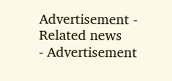Advertisement -
Related news
- Advertisement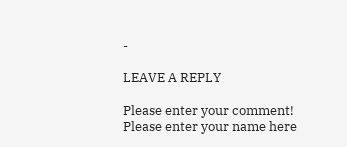-

LEAVE A REPLY

Please enter your comment!
Please enter your name here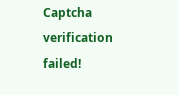Captcha verification failed!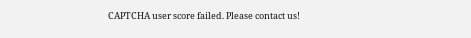CAPTCHA user score failed. Please contact us!